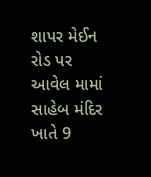શાપર મેઈન રોડ પર આવેલ મામાં સાહેબ મંદિર ખાતે 9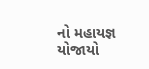નો મહાયજ્ઞ યોજાયો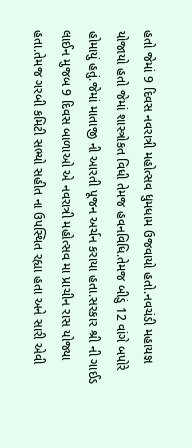હતો જેમાં 9 દિવસ નવરાત્રી મહોત્સવ ધુમધામ ઉજવાયો હતો.નવચંડી મહાયજ્ઞ યોજાયો હતો જેમાં શાસ્ત્રોકત વિધી તેમજ હવનવિધિ.તેમજ બીડું 12 વાંગે બપોરે હોમાયું હતું.જેમાં માતાજી ની આરતી પૂજન અર્ચન કરાયા હતા.સરકાર શ્રી ની ગાઈડ લાઈન મુજબ 9 દિવસ બાળાઓ એ નવરાત્રી મહોત્સવ મા પ્રાચીન રાસ યોજ્યા હતા.તેમજ ગરબી કમિટી સભ્યો સહીત ના ઉપસ્થિત રહ્યા હતા અને સારી એવી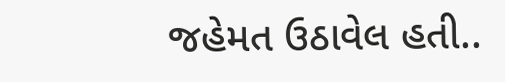જહેમત ઉઠાવેલ હતી..